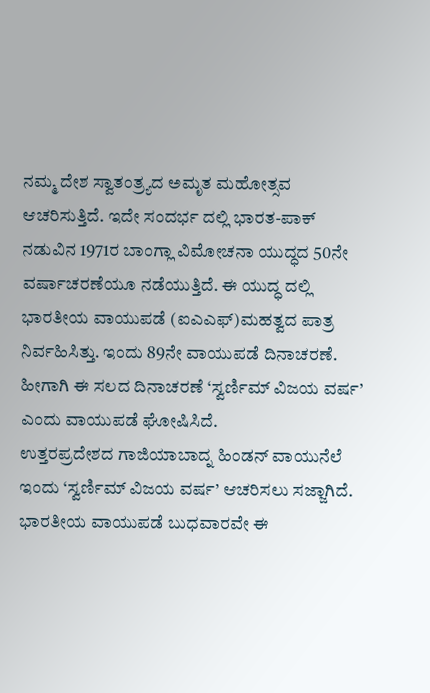ನಮ್ಮ ದೇಶ ಸ್ವಾತಂತ್ರ್ಯದ ಅಮೃತ ಮಹೋತ್ಸವ ಆಚರಿಸುತ್ತಿದೆ. ಇದೇ ಸಂದರ್ಭ ದಲ್ಲಿ ಭಾರತ-ಪಾಕ್ ನಡುವಿನ 1971ರ ಬಾಂಗ್ಲಾ ವಿಮೋಚನಾ ಯುದ್ಧದ 50ನೇ ವರ್ಷಾಚರಣೆಯೂ ನಡೆಯುತ್ತಿದೆ. ಈ ಯುದ್ಧ ದಲ್ಲಿ ಭಾರತೀಯ ವಾಯುಪಡೆ (ಐಎಎಫ್)ಮಹತ್ವದ ಪಾತ್ರ ನಿರ್ವಹಿಸಿತ್ತು. ಇಂದು 89ನೇ ವಾಯುಪಡೆ ದಿನಾಚರಣೆ. ಹೀಗಾಗಿ ಈ ಸಲದ ದಿನಾಚರಣೆ ‘ಸ್ವರ್ಣಿಮ್ ವಿಜಯ ವರ್ಷ’ ಎಂದು ವಾಯುಪಡೆ ಘೋಷಿಸಿದೆ.
ಉತ್ತರಪ್ರದೇಶದ ಗಾಜಿಯಾಬಾದ್ನ ಹಿಂಡನ್ ವಾಯುನೆಲೆ ಇಂದು ‘ಸ್ವರ್ಣಿಮ್ ವಿಜಯ ವರ್ಷ’ ಆಚರಿಸಲು ಸಜ್ಜಾಗಿದೆ. ಭಾರತೀಯ ವಾಯುಪಡೆ ಬುಧವಾರವೇ ಈ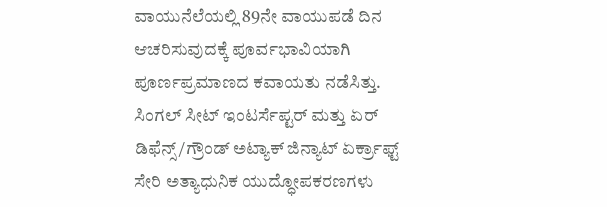ವಾಯುನೆಲೆಯಲ್ಲಿ 89ನೇ ವಾಯುಪಡೆ ದಿನ ಆಚರಿಸುವುದಕ್ಕೆ ಪೂರ್ವಭಾವಿಯಾಗಿ ಪೂರ್ಣಪ್ರಮಾಣದ ಕವಾಯತು ನಡೆಸಿತ್ತು. ಸಿಂಗಲ್ ಸೀಟ್ ಇಂಟರ್ಸೆಪ್ಟರ್ ಮತ್ತು ಏರ್ ಡಿಫೆನ್ಸ್/ಗ್ರೌಂಡ್ ಅಟ್ಯಾಕ್ ಜಿನ್ಯಾಟ್ ಏರ್ಕ್ರಾಫ್ಟ್ ಸೇರಿ ಅತ್ಯಾಧುನಿಕ ಯುದ್ಧೋಪಕರಣಗಳು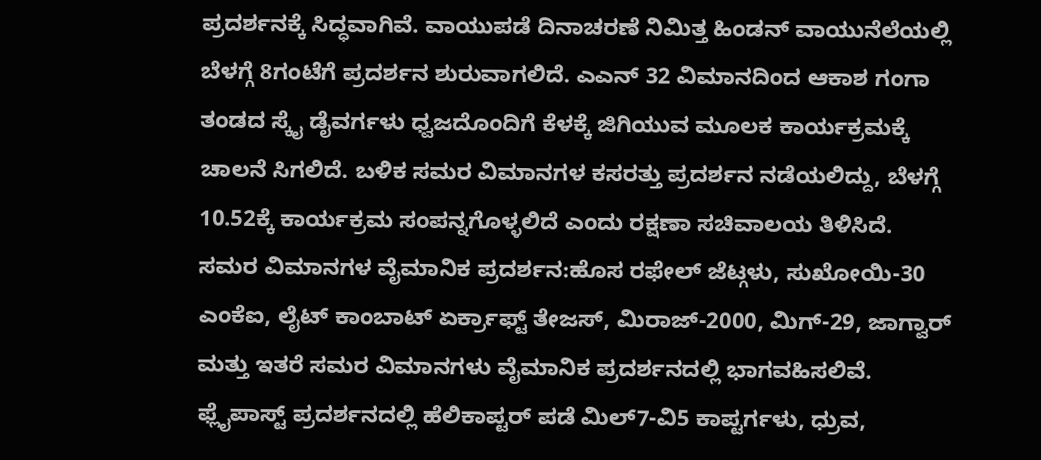ಪ್ರದರ್ಶನಕ್ಕೆ ಸಿದ್ಧವಾಗಿವೆ. ವಾಯುಪಡೆ ದಿನಾಚರಣೆ ನಿಮಿತ್ತ ಹಿಂಡನ್ ವಾಯುನೆಲೆಯಲ್ಲಿ ಬೆಳಗ್ಗೆ 8ಗಂಟೆಗೆ ಪ್ರದರ್ಶನ ಶುರುವಾಗಲಿದೆ. ಎಎನ್ 32 ವಿಮಾನದಿಂದ ಆಕಾಶ ಗಂಗಾ ತಂಡದ ಸ್ಕೈ ಡೈವರ್ಗಳು ಧ್ವಜದೊಂದಿಗೆ ಕೆಳಕ್ಕೆ ಜಿಗಿಯುವ ಮೂಲಕ ಕಾರ್ಯಕ್ರಮಕ್ಕೆ ಚಾಲನೆ ಸಿಗಲಿದೆ. ಬಳಿಕ ಸಮರ ವಿಮಾನಗಳ ಕಸರತ್ತು ಪ್ರದರ್ಶನ ನಡೆಯಲಿದ್ದು, ಬೆಳಗ್ಗೆ 10.52ಕ್ಕೆ ಕಾರ್ಯಕ್ರಮ ಸಂಪನ್ನಗೊಳ್ಳಲಿದೆ ಎಂದು ರಕ್ಷಣಾ ಸಚಿವಾಲಯ ತಿಳಿಸಿದೆ.
ಸಮರ ವಿಮಾನಗಳ ವೈಮಾನಿಕ ಪ್ರದರ್ಶನ:ಹೊಸ ರಫೇಲ್ ಜೆಟ್ಗಳು, ಸುಖೋಯಿ-30 ಎಂಕೆಐ, ಲೈಟ್ ಕಾಂಬಾಟ್ ಏರ್ಕ್ರಾಫ್ಟ್ ತೇಜಸ್, ಮಿರಾಜ್-2000, ಮಿಗ್-29, ಜಾಗ್ವಾರ್ ಮತ್ತು ಇತರೆ ಸಮರ ವಿಮಾನಗಳು ವೈಮಾನಿಕ ಪ್ರದರ್ಶನದಲ್ಲಿ ಭಾಗವಹಿಸಲಿವೆ. ಫ್ಲೈಪಾಸ್ಟ್ ಪ್ರದರ್ಶನದಲ್ಲಿ ಹೆಲಿಕಾಪ್ಟರ್ ಪಡೆ ಮಿಲ್7-ವಿ5 ಕಾಪ್ಟರ್ಗಳು, ಧ್ರುವ,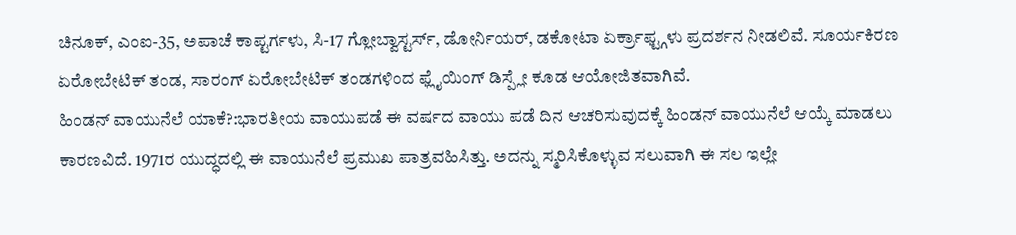ಚಿನೂಕ್, ಎಂಐ-35, ಅಪಾಚೆ ಕಾಪ್ಟರ್ಗಳು, ಸಿ-17 ಗ್ಲೋಬ್ವಾಸ್ಟರ್ಸ್, ಡೋರ್ನಿಯರ್, ಡಕೋಟಾ ಏರ್ಕ್ರಾಫ್ಟ್ಗಳು ಪ್ರದರ್ಶನ ನೀಡಲಿವೆ. ಸೂರ್ಯಕಿರಣ ಏರೋಬೇಟಿಕ್ ತಂಡ, ಸಾರಂಗ್ ಏರೋಬೇಟಿಕ್ ತಂಡಗಳಿಂದ ಫ್ಲೈಯಿಂಗ್ ಡಿಸ್ಪ್ಲೇ ಕೂಡ ಆಯೋಜಿತವಾಗಿವೆ.
ಹಿಂಡನ್ ವಾಯುನೆಲೆ ಯಾಕೆ?:ಭಾರತೀಯ ವಾಯುಪಡೆ ಈ ವರ್ಷದ ವಾಯು ಪಡೆ ದಿನ ಆಚರಿಸುವುದಕ್ಕೆ ಹಿಂಡನ್ ವಾಯುನೆಲೆ ಆಯ್ಕೆ ಮಾಡಲು ಕಾರಣವಿದೆ. 1971ರ ಯುದ್ಧದಲ್ಲಿ ಈ ವಾಯುನೆಲೆ ಪ್ರಮುಖ ಪಾತ್ರವಹಿಸಿತ್ತು. ಅದನ್ನು ಸ್ಮರಿಸಿಕೊಳ್ಳುವ ಸಲುವಾಗಿ ಈ ಸಲ ಇಲ್ಲೇ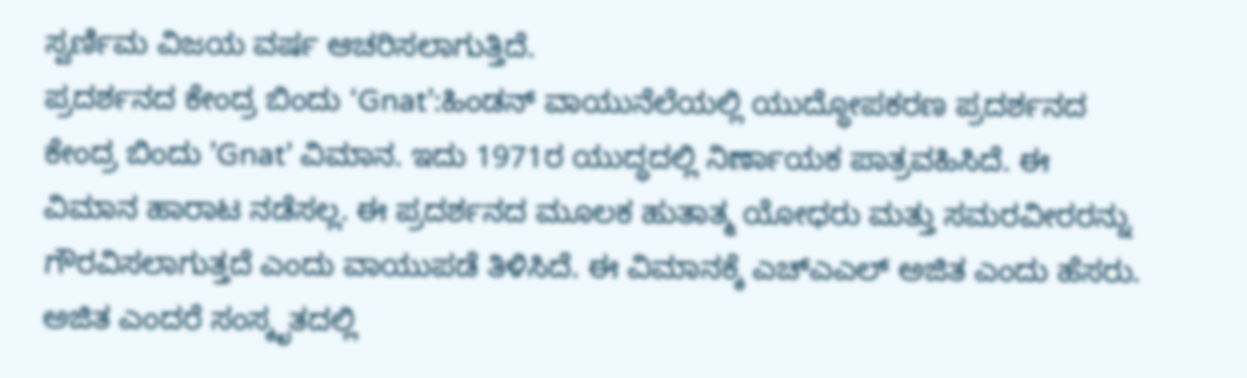ಸ್ವರ್ಣಿಮ ವಿಜಯ ವರ್ಷ ಆಚರಿಸಲಾಗುತ್ತಿದೆ.
ಪ್ರದರ್ಶನದ ಕೇಂದ್ರ ಬಿಂದು ‘Gnat’:ಹಿಂಡನ್ ವಾಯುನೆಲೆಯಲ್ಲಿ ಯುದ್ಧೋಪಕರಣ ಪ್ರದರ್ಶನದ ಕೇಂದ್ರ ಬಿಂದು ’Gnat’ ವಿಮಾನ. ಇದು 1971ರ ಯುದ್ಧದಲ್ಲಿ ನಿರ್ಣಾಯಕ ಪಾತ್ರವಹಿಸಿದೆ. ಈ ವಿಮಾನ ಹಾರಾಟ ನಡೆಸಲ್ಲ. ಈ ಪ್ರದರ್ಶನದ ಮೂಲಕ ಹುತಾತ್ಮ ಯೋಧರು ಮತ್ತು ಸಮರವೀರರನ್ನು ಗೌರವಿಸಲಾಗುತ್ತದೆ ಎಂದು ವಾಯುಪಡೆ ತಿಳಿಸಿದೆ. ಈ ವಿಮಾನಕ್ಕೆ ಎಚ್ಎಎಲ್ ಅಜಿತ ಎಂದು ಹೆಸರು. ಅಜಿತ ಎಂದರೆ ಸಂಸ್ಕೃತದಲ್ಲಿ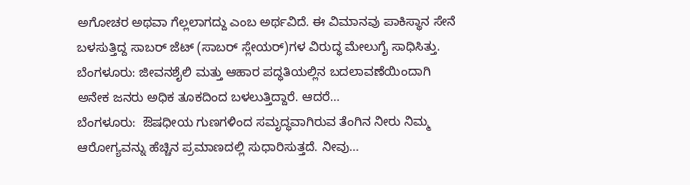ಅಗೋಚರ ಅಥವಾ ಗೆಲ್ಲಲಾಗದ್ದು ಎಂಬ ಅರ್ಥವಿದೆ. ಈ ವಿಮಾನವು ಪಾಕಿಸ್ಥಾನ ಸೇನೆ ಬಳಸುತ್ತಿದ್ದ ಸಾಬರ್ ಜೆಟ್ (ಸಾಬರ್ ಸ್ಲೇಯರ್)ಗಳ ವಿರುದ್ಧ ಮೇಲುಗೈ ಸಾಧಿಸಿತ್ತು.
ಬೆಂಗಳೂರು: ಜೀವನಶೈಲಿ ಮತ್ತು ಆಹಾರ ಪದ್ಧತಿಯಲ್ಲಿನ ಬದಲಾವಣೆಯಿಂದಾಗಿ ಅನೇಕ ಜನರು ಅಧಿಕ ತೂಕದಿಂದ ಬಳಲುತ್ತಿದ್ದಾರೆ. ಆದರೆ…
ಬೆಂಗಳೂರು:  ಔಷಧೀಯ ಗುಣಗಳಿಂದ ಸಮೃದ್ಧವಾಗಿರುವ ತೆಂಗಿನ ನೀರು ನಿಮ್ಮ  ಆರೋಗ್ಯವನ್ನು ಹೆಚ್ಚಿನ ಪ್ರಮಾಣದಲ್ಲಿ ಸುಧಾರಿಸುತ್ತದೆ. ನೀವು…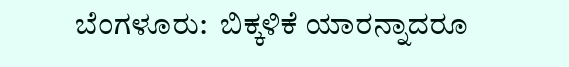ಬೆಂಗಳೂರು:  ಬಿಕ್ಕಳಿಕೆ ಯಾರನ್ನಾದರೂ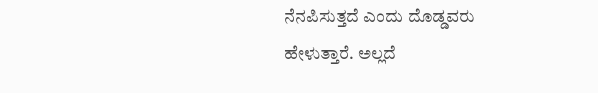ನೆನಪಿಸುತ್ತದೆ ಎಂದು ದೊಡ್ಡವರು ಹೇಳುತ್ತಾರೆ. ಅಲ್ಲದೆ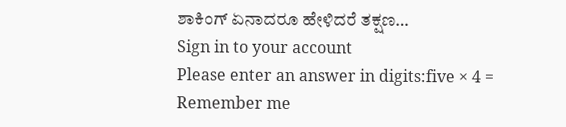ಶಾಕಿಂಗ್ ಏನಾದರೂ ಹೇಳಿದರೆ ತಕ್ಷಣ…
Sign in to your account
Please enter an answer in digits:five × 4 =
Remember me